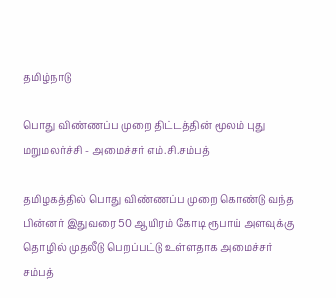தமிழ்நாடு

பொது விண்ணப்ப முறை திட்டத்தின் மூலம் புது மறுமலர்ச்சி - அமைச்சர் எம்.சி.சம்பத்

தமிழகத்தில் பொது விண்ணப்ப முறை கொண்டு வந்த பின்னர் இதுவரை 50 ஆயிரம் கோடி ரூபாய் அளவுக்கு தொழில் முதலீடு பெறப்பட்டு உள்ளதாக அமைச்சர் சம்பத்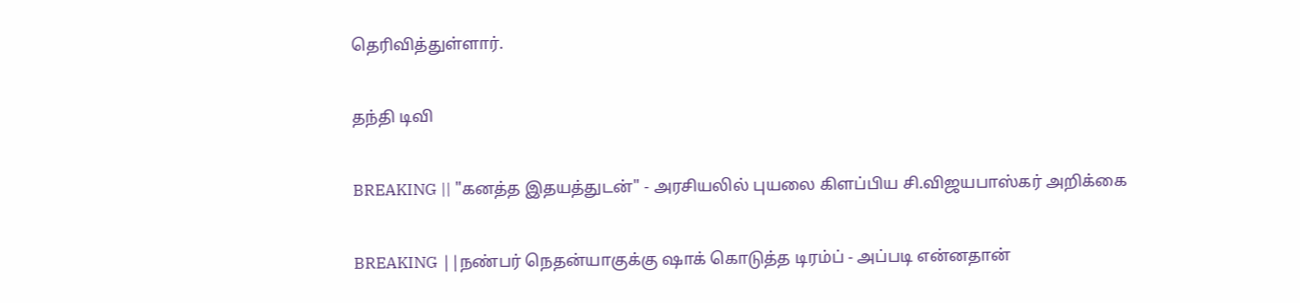தெரிவித்துள்ளார்.

தந்தி டிவி

BREAKING || "கனத்த இதயத்துடன்" - அரசியலில் புயலை கிளப்பிய சி.விஜயபாஸ்கர் அறிக்கை

BREAKING ||நண்பர் நெதன்யாகுக்கு ஷாக் கொடுத்த டிரம்ப் - அப்படி என்னதான்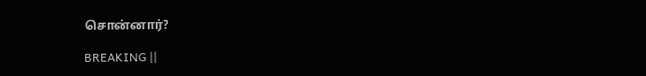சொன்னார்?

BREAKING ||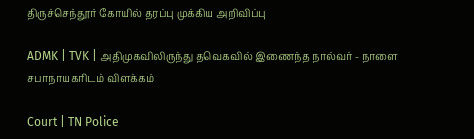திருச்செந்தூர் கோயில் தரப்பு முக்கிய அறிவிப்பு

ADMK | TVK | அதிமுகவிலிருந்து தவெகவில் இணைந்த நால்வர் - நாளை சபாநாயகரிடம் விளக்கம்

Court | TN Police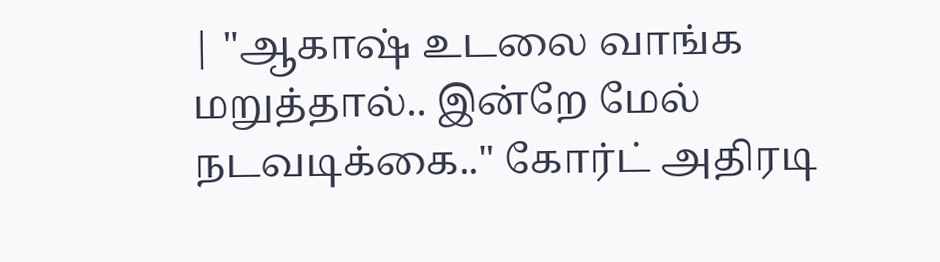| "ஆகாஷ் உடலை வாங்க மறுத்தால்.. இன்றே மேல் நடவடிக்கை.." கோர்ட் அதிரடி